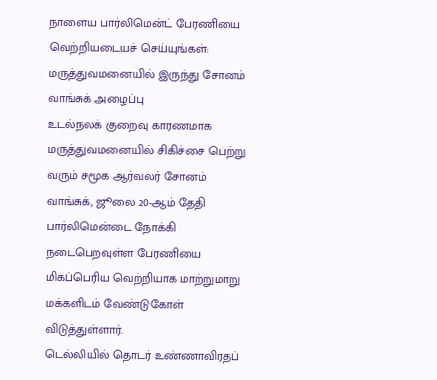நாளைய பார்லிமென்ட் பேரணியை வெற்றியடையச் செய்யுங்கள்: மருத்துவமனையில் இருந்து சோனம் வாங்சுக் அழைப்பு
உடல்நலக் குறைவு காரணமாக மருத்துவமனையில் சிகிச்சை பெற்று வரும் சமூக ஆர்வலர் சோனம் வாங்சுக், ஜூலை 20-ஆம் தேதி பார்லிமென்டை நோக்கி நடைபெறவுள்ள பேரணியை மிகப்பெரிய வெற்றியாக மாற்றுமாறு மக்களிடம் வேண்டுகோள் விடுத்துள்ளார்.
டெல்லியில் தொடர் உண்ணாவிரதப்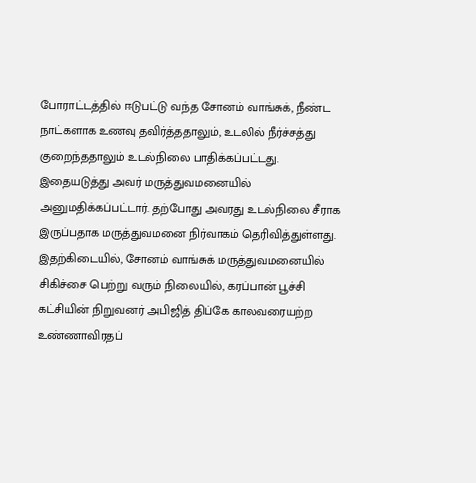போராட்டத்தில் ஈடுபட்டு வந்த சோனம் வாங்சுக், நீண்ட நாட்களாக உணவு தவிர்த்ததாலும், உடலில் நீர்ச்சத்து குறைந்ததாலும் உடல்நிலை பாதிக்கப்பட்டது. இதையடுத்து அவர் மருத்துவமனையில் அனுமதிக்கப்பட்டார். தற்போது அவரது உடல்நிலை சீராக இருப்பதாக மருத்துவமனை நிர்வாகம் தெரிவித்துள்ளது.
இதற்கிடையில், சோனம் வாங்சுக் மருத்துவமனையில் சிகிச்சை பெற்று வரும் நிலையில், கரப்பான் பூச்சி கட்சியின் நிறுவனர் அபிஜித் திப்கே காலவரையற்ற உண்ணாவிரதப்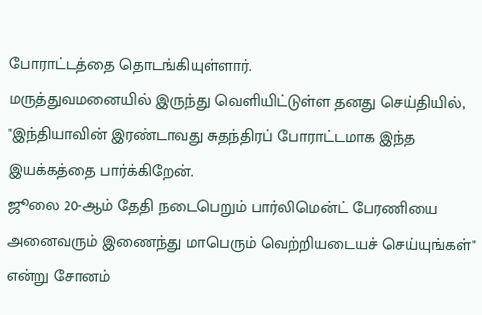போராட்டத்தை தொடங்கியுள்ளார்.
மருத்துவமனையில் இருந்து வெளியிட்டுள்ள தனது செய்தியில், "இந்தியாவின் இரண்டாவது சுதந்திரப் போராட்டமாக இந்த இயக்கத்தை பார்க்கிறேன்.
ஜூலை 20-ஆம் தேதி நடைபெறும் பார்லிமென்ட் பேரணியை அனைவரும் இணைந்து மாபெரும் வெற்றியடையச் செய்யுங்கள்" என்று சோனம்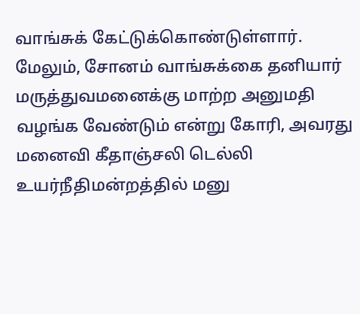வாங்சுக் கேட்டுக்கொண்டுள்ளார்.
மேலும், சோனம் வாங்சுக்கை தனியார் மருத்துவமனைக்கு மாற்ற அனுமதி வழங்க வேண்டும் என்று கோரி, அவரது மனைவி கீதாஞ்சலி டெல்லி உயர்நீதிமன்றத்தில் மனு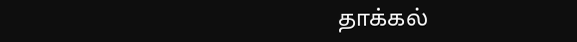தாக்கல்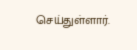செய்துள்ளார்.